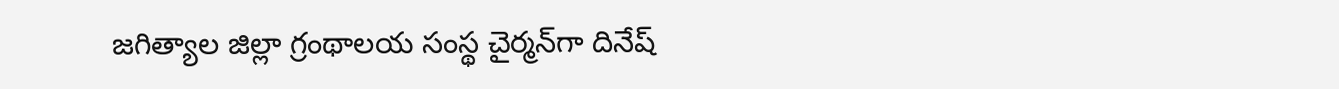జగిత్యాల జిల్లా గ్రంథాలయ సంస్థ‌ చైర్మన్‌గా దినేష్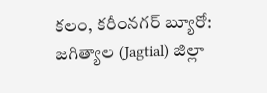కలం, కరీంనగర్ బ్యూరో: జగిత్యాల (Jagtial) జిల్లా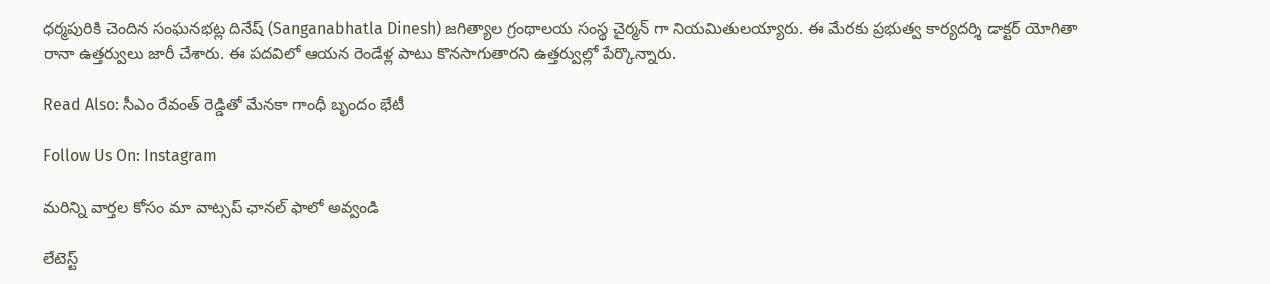ధర్మపురికి చెందిన సంఘనభట్ల దినేష్ (Sanganabhatla Dinesh) జ‌గిత్యాల‌ గ్రంథాలయ సంస్థ చైర్మన్ గా నియమితులయ్యారు. ఈ మేరకు ప్రభుత్వ కార్యదర్శి డాక్టర్ యోగితా రానా ఉత్తర్వులు జారీ చేశారు. ఈ పదవిలో ఆయ‌న‌ రెండేళ్ల పాటు కొనసాగుతార‌ని ఉత్త‌ర్వుల్లో పేర్కొన్నారు.

Read Also: సీఎం రేవంత్ రెడ్డితో మేనకా గాంధీ బృందం భేటీ

Follow Us On: Instagram

మ‌రిన్ని వార్త‌ల కోసం మా వాట్స‌ప్ ఛాన‌ల్ ఫాలో అవ్వండి

లేటెస్ట్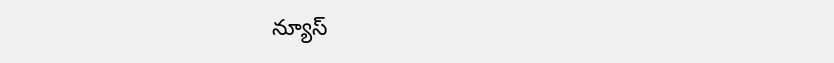న్యూస్‌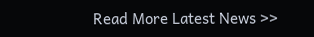Read More Latest News >>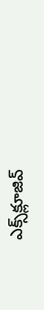ఎక్స్‌క్లూజివ్‌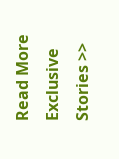Read More Exclusive Stories >>